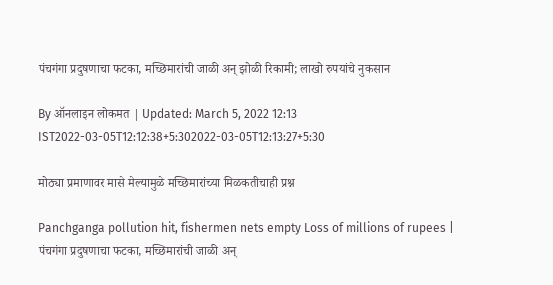पंचगंगा प्रदुषणाचा फटका, मच्छिमारांची जाळी अन् झोळी रिकामी; लाखो रुपयांचे नुकसान

By ऑनलाइन लोकमत | Updated: March 5, 2022 12:13 IST2022-03-05T12:12:38+5:302022-03-05T12:13:27+5:30

मोठ्या प्रमाणावर मासे मेल्यामुळे मच्छिमारांच्या मिळकतीचाही प्रश्न

Panchganga pollution hit, fishermen nets empty Loss of millions of rupees | पंचगंगा प्रदुषणाचा फटका, मच्छिमारांची जाळी अन्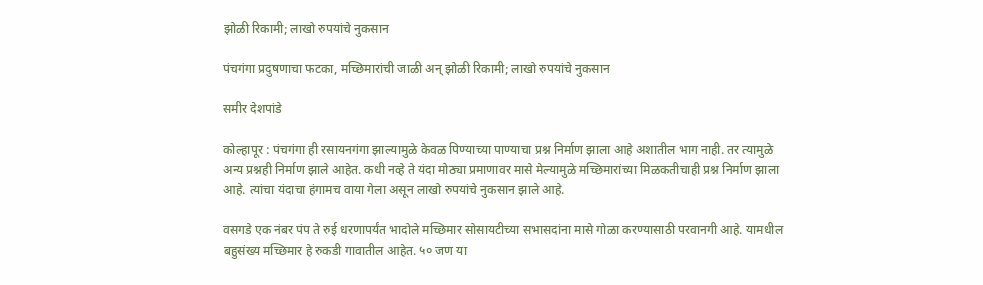झोळी रिकामी; लाखो रुपयांचे नुकसान

पंचगंगा प्रदुषणाचा फटका, मच्छिमारांची जाळी अन् झोळी रिकामी; लाखो रुपयांचे नुकसान

समीर देशपांडे

कोल्हापूर : पंचगंगा ही रसायनगंगा झाल्यामुळे केवळ पिण्याच्या पाण्याचा प्रश्न निर्माण झाला आहे अशातील भाग नाही. तर त्यामुळे अन्य प्रश्नही निर्माण झाले आहेत. कधी नव्हे ते यंदा मोठ्या प्रमाणावर मासे मेल्यामुळे मच्छिमारांच्या मिळकतीचाही प्रश्न निर्माण झाला आहे. त्यांचा यंदाचा हंगामच वाया गेला असून लाखो रुपयांचे नुकसान झाले आहे.

वसगडे एक नंबर पंप ते रुई धरणापर्यंत भादोले मच्छिमार सोसायटीच्या सभासदांना मासे गोळा करण्यासाठी परवानगी आहे. यामधील बहुसंख्य मच्छिमार हे रुकडी गावातील आहेत. ५० जण या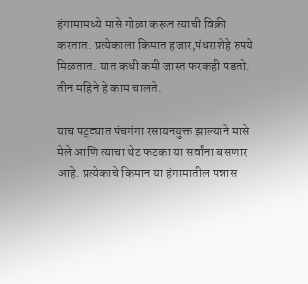हंगामामध्ये मासे गोळा करून त्याची विक्री करतात. प्रत्येकाला किमात हजार,पंधराशेहे रुपये मिळतात. यात कधी कमी जास्त फरकही पडतो. तीन महिने हे काम चालते.

याच पट्ट्यात पंचगंगा रसायनयुक्त झाल्याने मासे मेले आणि त्याचा थेट फटका या सर्वांना बसणार आहे. प्रत्येकाचे किमान या हंगामातील पन्नास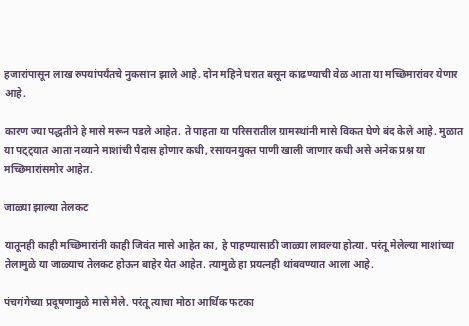हजारांपासून लाख रुपयांपर्यंतचे नुकसान झाले आहे. दोन महिने घरात बसून काढण्याची वेळ आता या मच्छिमारांवर येणार आहे.

कारण ज्या पद्धतीने हे मासे मरून पडले आहेत. ते पाहता या परिसरातील ग्रामस्थांनी मासे विकत घेणे बंद केले आहे. मुळात या पट्ट्यात आता नव्याने माशांची पैदास होणार कधी, रसायनयुक्त पाणी खाली जाणार कधी असे अनेक प्रश्न या मच्छिमारांसमोर आहेत.

जाळ्या झाल्या तेलकट

यातूनही काही मच्छिमारांनी काही जिवंत मासे आहेत का, हे पाहण्यासाठी जाळ्या लावल्या होत्या. परंतू मेलेल्या माशांच्या तेलामुळे या जाळ्याच तेलकट होऊन बाहेर येत आहेत. त्यामुळे हा प्रयत्नही थांबवण्यात आला आहे.

पंचगंगेच्या प्रदूषणामुळे मासे मेले. परंतू त्याचा मोठा आर्थिक फटका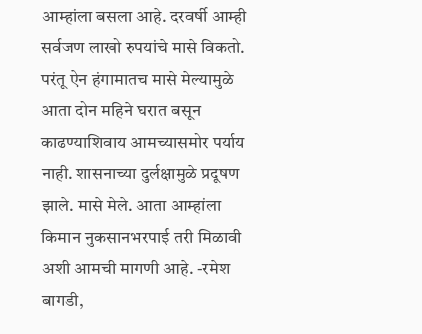आम्हांला बसला आहे. दरवर्षी आम्ही सर्वजण लाखो रुपयांचे मासे विकतो. परंतू ऐन हंगामातच मासे मेल्यामुळे आता दोन महिने घरात बसून काढण्याशिवाय आमच्यासमोर पर्याय नाही. शासनाच्या दुर्लक्षामुळे प्रदूषण झाले. मासे मेले. आता आम्हांला किमान नुकसानभरपाई तरी मिळावी अशी आमची मागणी आहे. -रमेश बागडी,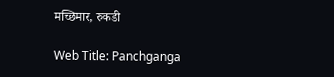मच्छिमार, रुकडी

Web Title: Panchganga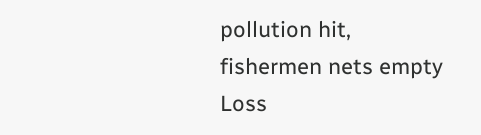pollution hit, fishermen nets empty Loss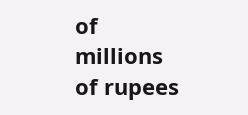of millions of rupees